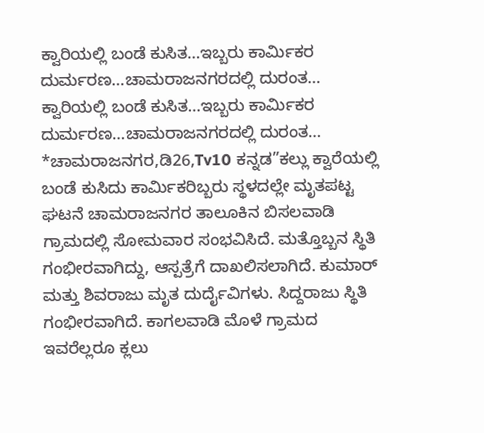ಕ್ವಾರಿಯಲ್ಲಿ ಬಂಡೆ ಕುಸಿತ…ಇಬ್ಬರು ಕಾರ್ಮಿಕರ ದುರ್ಮರಣ…ಚಾಮರಾಜನಗರದಲ್ಲಿ ದುರಂತ…
ಕ್ವಾರಿಯಲ್ಲಿ ಬಂಡೆ ಕುಸಿತ…ಇಬ್ಬರು ಕಾರ್ಮಿಕರ ದುರ್ಮರಣ…ಚಾಮರಾಜನಗರದಲ್ಲಿ ದುರಂತ… *ಚಾಮರಾಜನಗರ,ಡಿ26,Tv10 ಕನ್ನಡ”ಕಲ್ಲು ಕ್ವಾರೆಯಲ್ಲಿ ಬಂಡೆ ಕುಸಿದು ಕಾರ್ಮಿಕರಿಬ್ಬರು ಸ್ಥಳದಲ್ಲೇ ಮೃತಪಟ್ಟ ಘಟನೆ ಚಾಮರಾಜನಗರ ತಾಲೂಕಿನ ಬಿಸಲವಾಡಿ ಗ್ರಾಮದಲ್ಲಿ ಸೋಮವಾರ ಸಂಭವಿಸಿದೆ. ಮತ್ತೊಬ್ಬನ ಸ್ಥಿತಿ ಗಂಭೀರವಾಗಿದ್ದು, ಆಸ್ಪತ್ರೆಗೆ ದಾಖಲಿಸಲಾಗಿದೆ. ಕುಮಾರ್ ಮತ್ತು ಶಿವರಾಜು ಮೃತ ದುರ್ದೈವಿಗಳು. ಸಿದ್ದರಾಜು ಸ್ಥಿತಿ ಗಂಭೀರವಾಗಿದೆ. ಕಾಗಲವಾಡಿ ಮೊಳೆ ಗ್ರಾಮದ ಇವರೆಲ್ಲರೂ ಕ್ಲಲು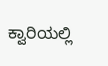ಕ್ವಾರಿಯಲ್ಲಿ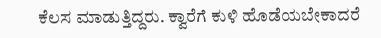ಕೆಲಸ ಮಾಡುತ್ತಿದ್ದರು. ಕ್ವಾರೆಗೆ ಕುಳಿ ಹೊಡೆಯಬೇಕಾದರೆ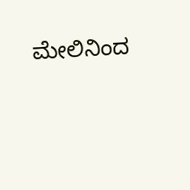ಮೇಲಿನಿಂದ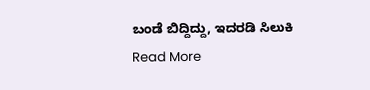ಬಂಡೆ ಬಿದ್ದಿದ್ದು, ಇದರಡಿ ಸಿಲುಕಿ
Read More